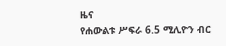ዜና
የሐውልቱ ሥፍራ 6.5 ሚሊዮን ብር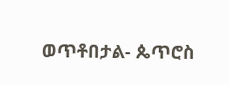ወጥቶበታል- ጴጥሮስ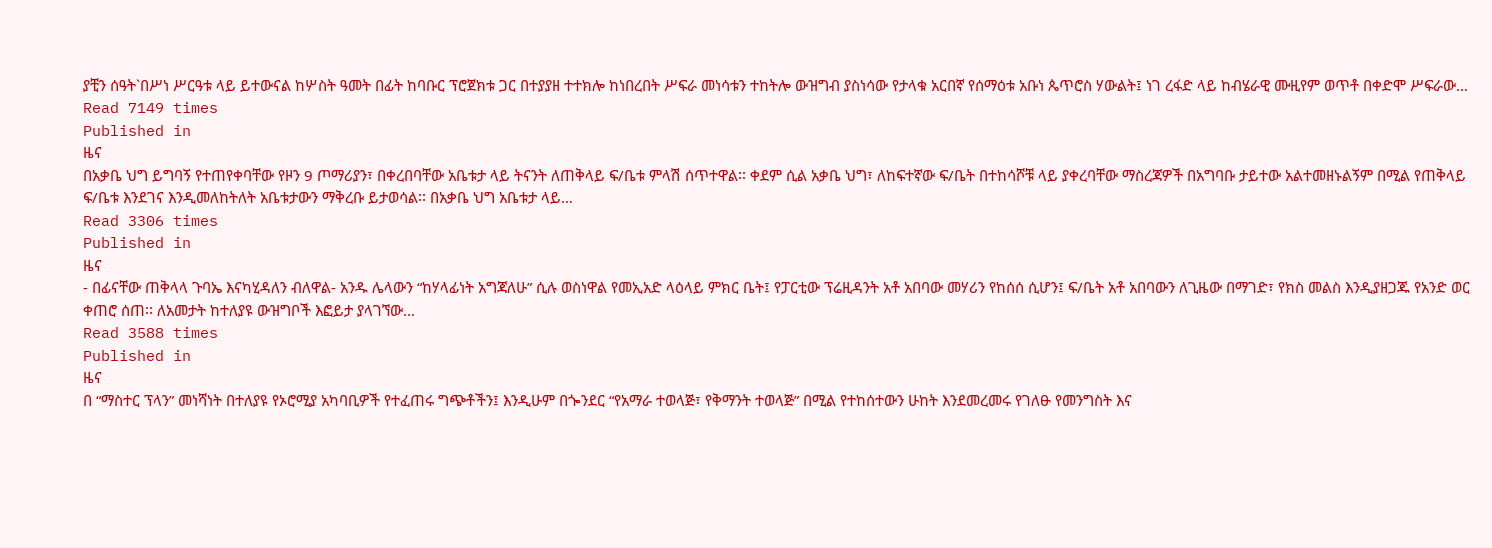ያቺን ሰዓት`በሥነ ሥርዓቱ ላይ ይተውናል ከሦስት ዓመት በፊት ከባቡር ፕሮጀክቱ ጋር በተያያዘ ተተክሎ ከነበረበት ሥፍራ መነሳቱን ተከትሎ ውዝግብ ያስነሳው የታላቁ አርበኛ የሰማዕቱ አቡነ ጴጥሮስ ሃውልት፤ ነገ ረፋድ ላይ ከብሄራዊ ሙዚየም ወጥቶ በቀድሞ ሥፍራው…
Read 7149 times
Published in
ዜና
በአቃቤ ህግ ይግባኝ የተጠየቀባቸው የዞን 9 ጦማሪያን፣ በቀረበባቸው አቤቱታ ላይ ትናንት ለጠቅላይ ፍ/ቤቱ ምላሽ ሰጥተዋል፡፡ ቀደም ሲል አቃቤ ህግ፣ ለከፍተኛው ፍ/ቤት በተከሳሾቹ ላይ ያቀረባቸው ማስረጃዎች በአግባቡ ታይተው አልተመዘኑልኝም በሚል የጠቅላይ ፍ/ቤቱ እንደገና እንዲመለከትለት አቤቱታውን ማቅረቡ ይታወሳል፡፡ በአቃቤ ህግ አቤቱታ ላይ…
Read 3306 times
Published in
ዜና
- በፊናቸው ጠቅላላ ጉባኤ እናካሂዳለን ብለዋል- አንዱ ሌላውን “ከሃላፊነት አግጃለሁ” ሲሉ ወስነዋል የመኢአድ ላዕላይ ምክር ቤት፤ የፓርቲው ፕሬዚዳንት አቶ አበባው መሃሪን የከሰሰ ሲሆን፤ ፍ/ቤት አቶ አበባውን ለጊዜው በማገድ፣ የክስ መልስ እንዲያዘጋጁ የአንድ ወር ቀጠሮ ሰጠ፡፡ ለአመታት ከተለያዩ ውዝግቦች እፎይታ ያላገኘው…
Read 3588 times
Published in
ዜና
በ “ማስተር ፕላን” መነሻነት በተለያዩ የኦሮሚያ አካባቢዎች የተፈጠሩ ግጭቶችን፤ እንዲሁም በጐንደር “የአማራ ተወላጅ፣ የቅማንት ተወላጅ” በሚል የተከሰተውን ሁከት እንደመረመሩ የገለፁ የመንግስት እና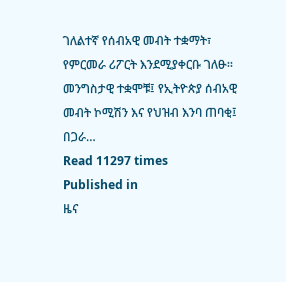ገለልተኛ የሰብአዊ መብት ተቋማት፣ የምርመራ ሪፖርት እንደሚያቀርቡ ገለፁ፡፡መንግስታዊ ተቋሞቹ፤ የኢትዮጵያ ሰብአዊ መብት ኮሚሽን እና የህዝብ እንባ ጠባቂ፤ በጋራ…
Read 11297 times
Published in
ዜና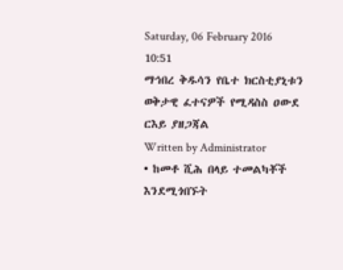Saturday, 06 February 2016 10:51
ማኅበረ ቅዱሳን የቤተ ክርስቲያኒቱን ወቅታዊ ፈተናዎች የሚዳስስ ዐውደ ርእይ ያዘጋጃል
Written by Administrator
• ከመቶ ሺሕ በላይ ተመልካቾች እንደሚጎበኙት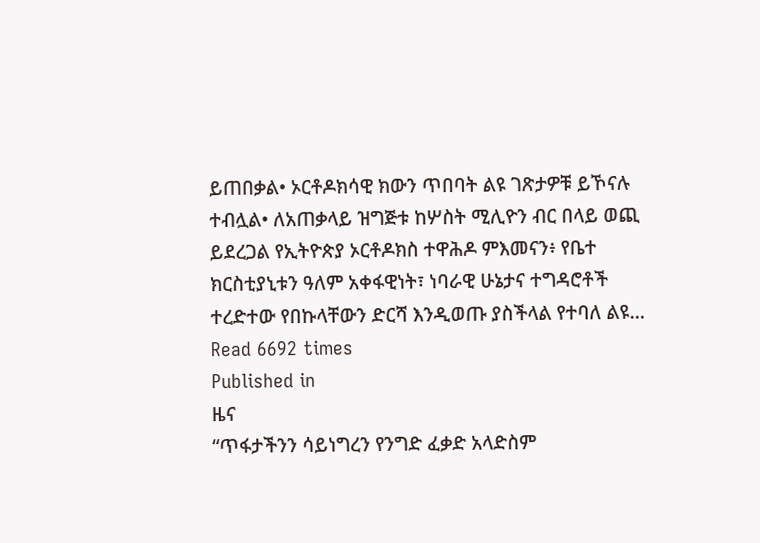ይጠበቃል• ኦርቶዶክሳዊ ክውን ጥበባት ልዩ ገጽታዎቹ ይኾናሉ ተብሏል• ለአጠቃላይ ዝግጅቱ ከሦስት ሚሊዮን ብር በላይ ወጪ ይደረጋል የኢትዮጵያ ኦርቶዶክስ ተዋሕዶ ምእመናን፥ የቤተ ክርስቲያኒቱን ዓለም አቀፋዊነት፣ ነባራዊ ሁኔታና ተግዳሮቶች ተረድተው የበኩላቸውን ድርሻ እንዲወጡ ያስችላል የተባለ ልዩ…
Read 6692 times
Published in
ዜና
“ጥፋታችንን ሳይነግረን የንግድ ፈቃድ አላድስም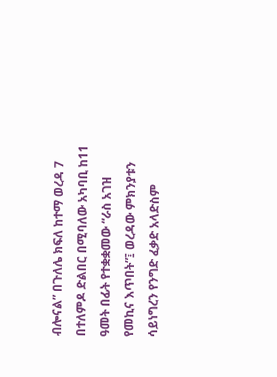ብሎናል” በጉለሌ ክፍለ ከተማ ወረዳ 7 በተለምዶ ድልበር በሚባለው አካባቢ ከ11 ዓመት በፊት የተቋቋመው “ራስ አገዝ የመኪና እጥበት”፤ ወረዳው ምክንያቱን ሳይነግረን የንግድ ፈቃድ አላድስም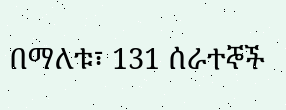በማለቱ፣ 131 ሰራተኞች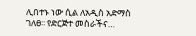ሊበተኑ ነው ሲል ለአዲስ አድማስ ገለፀ፡፡ የድርጅተ መስራችና…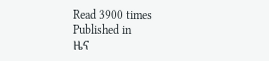Read 3900 times
Published in
ዜና